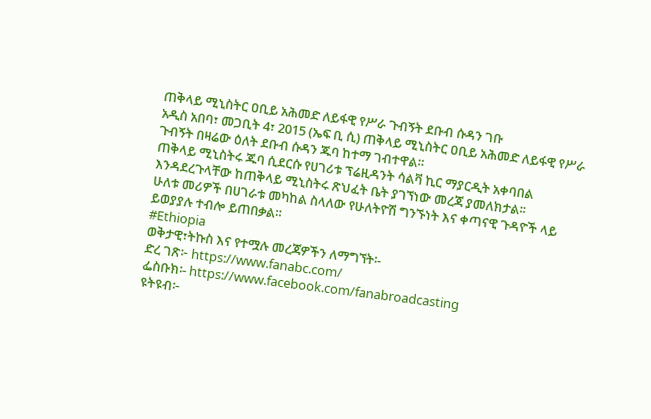ጠቅላይ ሚኒስትር ዐቢይ አሕመድ ለይፋዊ የሥራ ጉብኝት ደቡብ ሱዳን ገቡ
አዲስ አበባ፣ መጋቢት 4፣ 2015 (ኤፍ ቢ ሲ) ጠቅላይ ሚኒስትር ዐቢይ አሕመድ ለይፋዊ የሥራ ጉብኝት በዛሬው ዕለት ደቡብ ሱዳን ጁባ ከተማ ገብተዋል።
ጠቅላይ ሚኒስትሩ ጁባ ሲደርሱ የሀገሪቱ ፕሬዚዳንት ሳልቫ ኪር ማያርዲት አቀባበል እንዳደረጉላቸው ከጠቅላይ ሚኒስትሩ ጽህፈት ቤት ያገኘነው መረጃ ያመለክታል፡፡
ሁለቱ መሪዎች በሀገራቱ መካከል ስላለው የሁለትዮሽ ግንኙነት እና ቀጣናዊ ጉዳዮች ላይ ይወያያሉ ተብሎ ይጠበቃል።
#Ethiopia
ወቅታዊ፣ትኩስ እና የተሟሉ መረጃዎችን ለማግኘት፡-
ድረ ገጽ፦ https://www.fanabc.com/
ፌስቡክ፡- https://www.facebook.com/fanabroadcasting
ዩትዩብ፦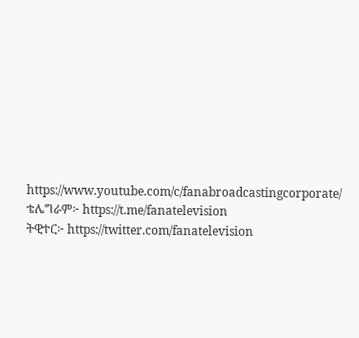https://www.youtube.com/c/fanabroadcastingcorporate/
ቴሌግራም፦ https://t.me/fanatelevision
ትዊተር፦ https://twitter.com/fanatelevision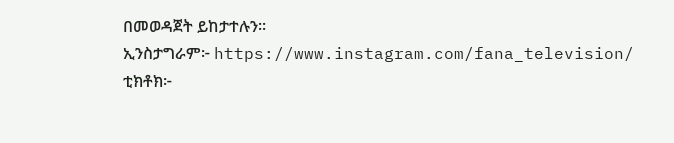በመወዳጀት ይከታተሉን፡፡
ኢንስታግራም፦ https://www.instagram.com/fana_television/
ቲክቶክ፦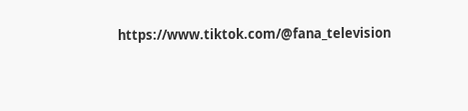https://www.tiktok.com/@fana_television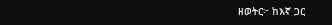ዘወትር፦ ከእኛ ጋር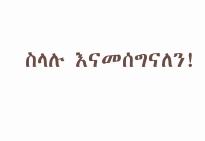ስላሉ እናመሰግናለን!